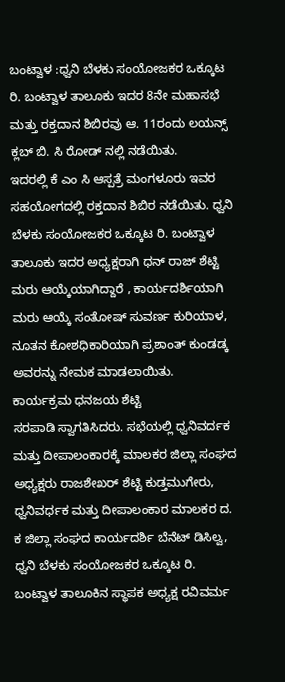ಬಂಟ್ವಾಳ :ಧ್ವನಿ ಬೆಳಕು ಸಂಯೋಜಕರ ಒಕ್ಕೂಟ ರಿ. ಬಂಟ್ವಾಳ ತಾಲೂಕು ಇದರ 8ನೇ ಮಹಾಸಭೆ ಮತ್ತು ರಕ್ತದಾನ ಶಿಬಿರವು ಆ. 11ರಂದು ಲಯನ್ಸ್ ಕ್ಲಬ್ ಬಿ. ಸಿ ರೋಡ್ ನಲ್ಲಿ ನಡೆಯಿತು.
ಇದರಲ್ಲಿ ಕೆ ಎಂ ಸಿ ಆಸ್ಪತ್ರೆ ಮಂಗಳೂರು ಇವರ ಸಹಯೋಗದಲ್ಲಿ ರಕ್ತದಾನ ಶಿಬಿರ ನಡೆಯಿತು. ಧ್ವನಿ ಬೆಳಕು ಸಂಯೋಜಕರ ಒಕ್ಕೂಟ ರಿ. ಬಂಟ್ವಾಳ ತಾಲೂಕು ಇದರ ಅಧ್ಯಕ್ಷರಾಗಿ ಧನ್ ರಾಜ್ ಶೆಟ್ಟಿ ಮರು ಆಯ್ಕೆಯಾಗಿದ್ದಾರೆ , ಕಾರ್ಯದರ್ಶಿಯಾಗಿ ಮರು ಆಯ್ಕೆ ಸಂತೋಷ್ ಸುವರ್ಣ ಕುರಿಯಾಳ, ನೂತನ ಕೋಶಧಿಕಾರಿಯಾಗಿ ಪ್ರಶಾಂತ್ ಕುಂಡಡ್ಕ ಅವರನ್ನು ನೇಮಕ ಮಾಡಲಾಯಿತು.
ಕಾರ್ಯಕ್ರಮ ಧನಜಯ ಶೆಟ್ಟಿ
ಸರಪಾಡಿ ಸ್ವಾಗತಿಸಿದರು. ಸಭೆಯಲ್ಲಿ ಧ್ವನಿವರ್ದಕ ಮತ್ತು ದೀಪಾಲಂಕಾರಕ್ಕೆ ಮಾಲಕರ ಜಿಲ್ಲಾ ಸಂಘದ ಅಧ್ಯಕ್ಷರು ರಾಜಶೇಖರ್ ಶೆಟ್ಟಿ ಕುಡ್ತಮುಗೇರು, ಧ್ವನಿವರ್ಧಕ ಮತ್ತು ದೀಪಾಲಂಕಾರ ಮಾಲಕರ ದ. ಕ ಜಿಲ್ಲಾ ಸಂಘದ ಕಾರ್ಯದರ್ಶಿ ಬೆನೆಟ್ ಡಿಸಿಲ್ವ, ಧ್ವನಿ ಬೆಳಕು ಸಂಯೋಜಕರ ಒಕ್ಕೂಟ ರಿ. ಬಂಟ್ವಾಳ ತಾಲೂಕಿನ ಸ್ಥಾಪಕ ಅಧ್ಯಕ್ಷ ರವಿವರ್ಮ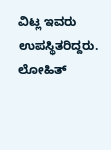ವಿಟ್ಲ ಇವರು ಉಪಸ್ಥಿತರಿದ್ದರು. ಲೋಹಿತ್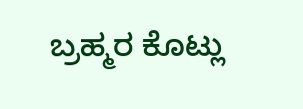ಬ್ರಹ್ಮರ ಕೊಟ್ಲು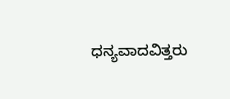ಧನ್ಯವಾದವಿತ್ತರು